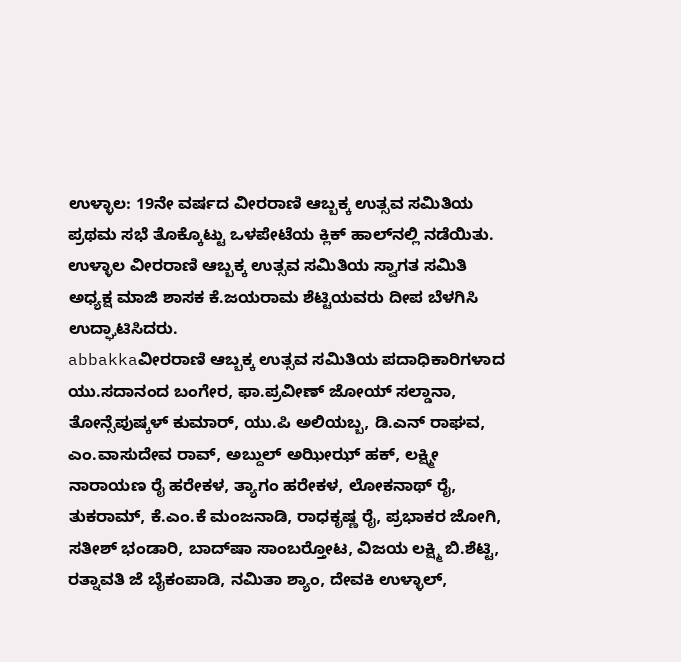ಉಳ್ಳಾಲ: 19ನೇ ವರ್ಷದ ವೀರರಾಣಿ ಆಬ್ಬಕ್ಕ ಉತ್ಸವ ಸಮಿತಿಯ ಪ್ರಥಮ ಸಭೆ ತೊಕ್ಕೊಟ್ಟು ಒಳಪೇಟೆಯ ಕ್ಲಿಕ್ ಹಾಲ್‍ನಲ್ಲಿ ನಡೆಯಿತು. ಉಳ್ಳಾಲ ವೀರರಾಣಿ ಆಬ್ಬಕ್ಕ ಉತ್ಸವ ಸಮಿತಿಯ ಸ್ವಾಗತ ಸಮಿತಿ ಅಧ್ಯಕ್ಷ ಮಾಜಿ ಶಾಸಕ ಕೆ.ಜಯರಾಮ ಶೆಟ್ಟಿಯವರು ದೀಪ ಬೆಳಗಿಸಿ ಉದ್ಘಾಟಿಸಿದರು.
abbakkaವೀರರಾಣಿ ಆಬ್ಬಕ್ಕ ಉತ್ಸವ ಸಮಿತಿಯ ಪದಾಧಿಕಾರಿಗಳಾದ ಯು.ಸದಾನಂದ ಬಂಗೇರ, ಫಾ.ಪ್ರವೀಣ್ ಜೋಯ್ ಸಲ್ಡಾನಾ, ತೋನ್ಸೆಪುಷ್ಕಳ್ ಕುಮಾರ್, ಯು.ಪಿ ಅಲಿಯಬ್ಬ, ಡಿ.ಎನ್ ರಾಘವ, ಎಂ.ವಾಸುದೇವ ರಾವ್, ಅಬ್ದುಲ್ ಅಝೀಝ್ ಹಕ್, ಲಕ್ಷ್ಮೀ ನಾರಾಯಣ ರೈ ಹರೇಕಳ, ತ್ಯಾಗಂ ಹರೇಕಳ, ಲೋಕನಾಥ್ ರೈ, ತುಕರಾಮ್, ಕೆ.ಎಂ.ಕೆ ಮಂಜನಾಡಿ, ರಾಧಕೃಷ್ಣ ರೈ, ಪ್ರಭಾಕರ ಜೋಗಿ, ಸತೀಶ್ ಭಂಡಾರಿ, ಬಾದ್‍ಷಾ ಸಾಂಬರ್‍ತೋಟ, ವಿಜಯ ಲಕ್ಷ್ಮಿ ಬಿ.ಶೆಟ್ಟಿ, ರತ್ನಾವತಿ ಜೆ ಬೈಕಂಪಾಡಿ, ನಮಿತಾ ಶ್ಯಾಂ, ದೇವಕಿ ಉಳ್ಳಾಲ್,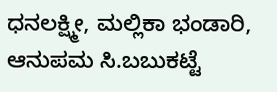ಧನಲಕ್ಷ್ಮೀ, ಮಲ್ಲಿಕಾ ಭಂಡಾರಿ, ಆನುಪಮ ಸಿ.ಬಬುಕಟ್ಟೆ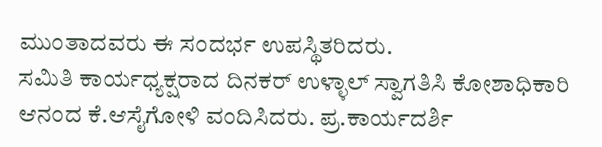ಮುಂತಾದವರು ಈ ಸಂದರ್ಭ ಉಪಸ್ಥಿತರಿದರು.
ಸಮಿತಿ ಕಾರ್ಯಧ್ಯಕ್ಷರಾದ ದಿನಕರ್ ಉಳ್ಳಾಲ್ ಸ್ವಾಗತಿಸಿ ಕೋಶಾಧಿಕಾರಿ ಆನಂದ ಕೆ.ಆಸೈಗೋಳಿ ವಂದಿಸಿದರು. ಪ್ರ.ಕಾರ್ಯದರ್ಶಿ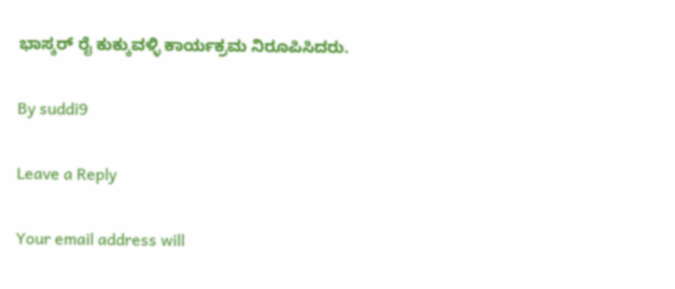ಭಾಸ್ಕರ್ ರೈ ಕುಕ್ಕುವಳ್ಳಿ ಕಾರ್ಯಕ್ರಮ ನಿರೂಪಿಸಿದರು.

By suddi9

Leave a Reply

Your email address will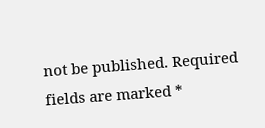not be published. Required fields are marked *